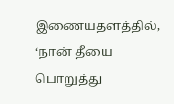இணையதளத்தில், ‘நான் தீயை பொறுத்து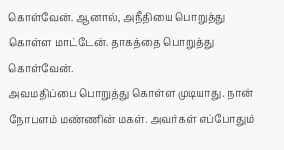கொள்வேன். ஆனால், அநீதியை பொறுத்து கொள்ள மாட்டேன். தாகத்தை பொறுத்து கொள்வேன்.
அவமதிப்பை பொறுத்து கொள்ள முடியாது. நான் நோபளம் மண்ணின் மகள். அவர்கள் எப்போதும்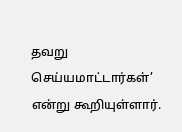தவறு செய்யமாட்டார்கள்’ என்று கூறியுள்ளார்.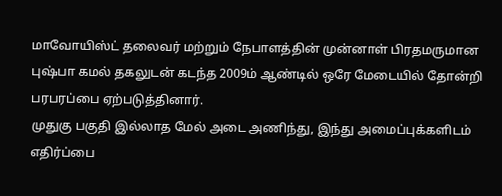மாவோயிஸ்ட் தலைவர் மற்றும் நேபாளத்தின் முன்னாள் பிரதமருமான புஷ்பா கமல் தகலுடன் கடந்த 2009ம் ஆண்டில் ஒரே மேடையில் தோன்றி பரபரப்பை ஏற்படுத்தினார்.
முதுகு பகுதி இல்லாத மேல் அடை அணிந்து, இந்து அமைப்புக்களிடம் எதிர்ப்பை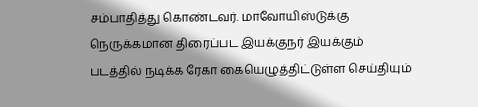சம்பாதித்து கொண்டவர். மாவோயிஸ்டுக்கு நெருக்கமான திரைப்பட இயக்குநர் இயக்கும் படத்தில் நடிக்க ரேகா கையெழுத்திட்டுள்ள செய்தியும்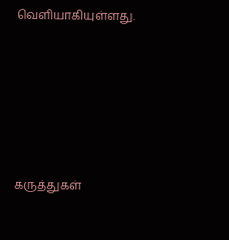வெளியாகியுள்ளது.






கருத்துகள்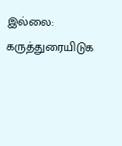இல்லை:
கருத்துரையிடுக